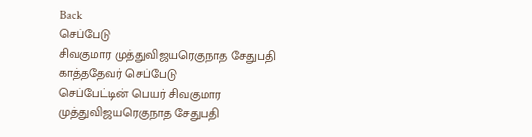Back
செப்பேடு
சிவகுமார முத்துவிஜயரெகுநாத சேதுபதி காத்ததேவர் செப்பேடு
செப்பேட்டின் பெயர் சிவகுமார முத்துவிஜயரெகுநாத சேதுபதி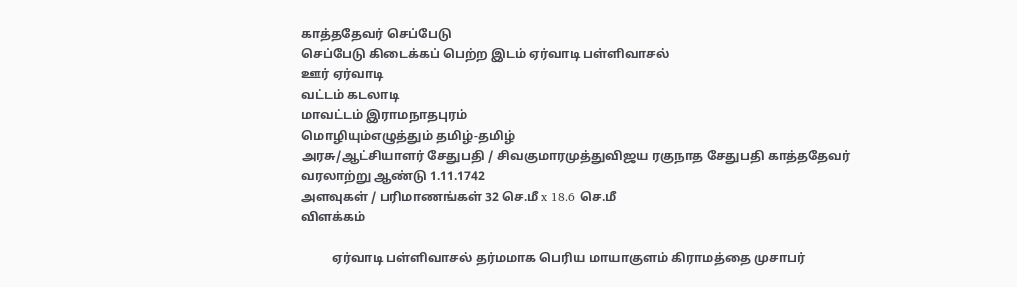காத்ததேவர் செப்பேடு
செப்பேடு கிடைக்கப் பெற்ற இடம் ஏர்வாடி பள்ளிவாசல்
ஊர் ஏர்வாடி
வட்டம் கடலாடி
மாவட்டம் இராமநாதபுரம்
மொழியும்எழுத்தும் தமிழ்-தமிழ்
அரசு/ஆட்சியாளர் சேதுபதி / சிவகுமாரமுத்துவிஜய ரகுநாத சேதுபதி காத்ததேவர்
வரலாற்று ஆண்டு 1.11.1742
அளவுகள் / பரிமாணங்கள் 32 செ.மீ x 18.6 செ.மீ
விளக்கம்

          ஏர்வாடி பள்ளிவாசல் தர்மமாக பெரிய மாயாகுளம் கிராமத்தை முசாபர்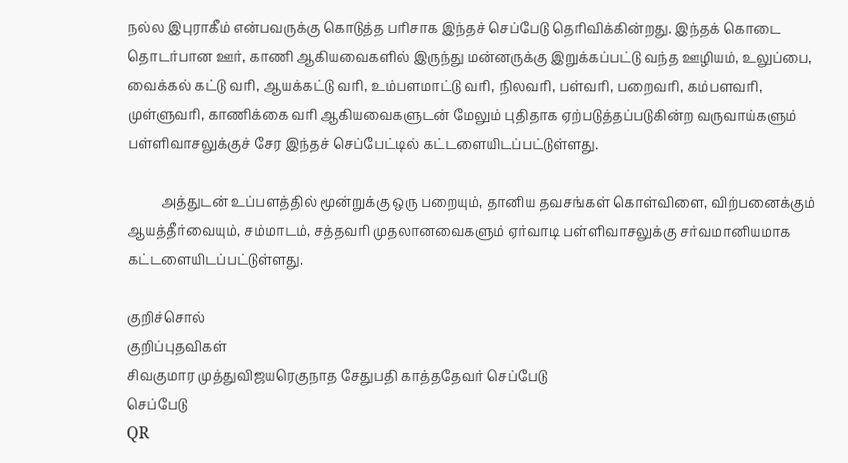நல்ல இபுராகீம் என்பவருக்கு கொடுத்த பரிசாக இந்தச் செப்பேடு தெரிவிக்கின்றது. இந்தக் கொடை தொடர்பான ஊர், காணி ஆகியவைகளில் இருந்து மன்னருக்கு இறுக்கப்பட்டு வந்த ஊழியம், உலுப்பை, வைக்கல் கட்டு வரி, ஆயக்கட்டு வரி, உம்பளமாட்டு வரி, நிலவரி, பள்வரி, பறைவரி, கம்பளவரி, முள்ளுவரி, காணிக்கை வரி ஆகியவைகளுடன் மேலும் புதிதாக ஏற்படுத்தப்படுகின்ற வருவாய்களும் பள்ளிவாசலுக்குச் சேர இந்தச் செப்பேட்டில் கட்டளையிடப்பட்டுள்ளது.

          அத்துடன் உப்பளத்தில் மூன்றுக்கு ஒரு பறையும், தானிய தவசங்கள் கொள்விளை, விற்பனைக்கும் ஆயத்தீர்வையும், சம்மாடம், சத்தவரி முதலானவைகளும் ஏர்வாடி பள்ளிவாசலுக்கு சர்வமானியமாக கட்டளையிடப்பட்டுள்ளது.

குறிச்சொல்
குறிப்புதவிகள்
சிவகுமார முத்துவிஜயரெகுநாத சேதுபதி காத்ததேவர் செப்பேடு
செப்பேடு
QR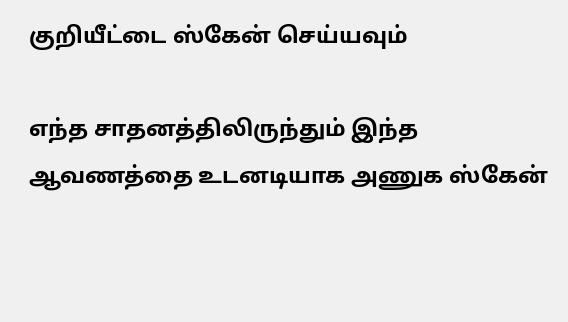குறியீட்டை ஸ்கேன் செய்யவும்

எந்த சாதனத்திலிருந்தும் இந்த ஆவணத்தை உடனடியாக அணுக ஸ்கேன்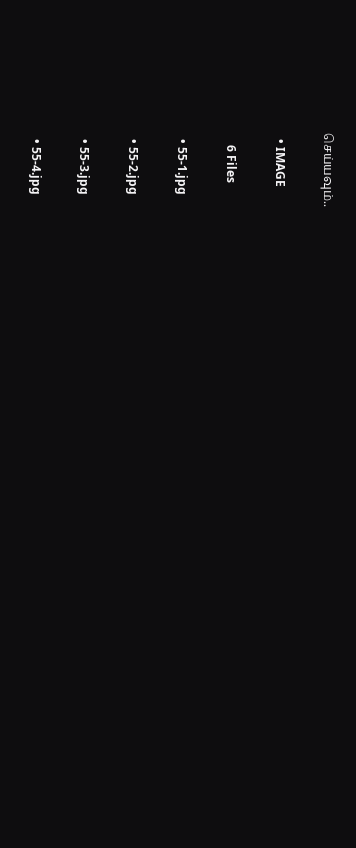செய்யவும்..

  • IMAGE

    6 Files

  • 55-1.jpg

  • 55-2.jpg

  • 55-3.jpg

  • 55-4.jpg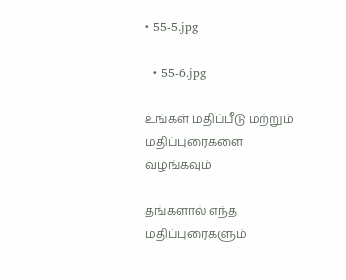• 55-5.jpg

  • 55-6.jpg

உங்கள் மதிப்பீடு மற்றும் மதிப்புரைகளை வழங்கவும்

தங்களால் எந்த மதிப்புரைகளும்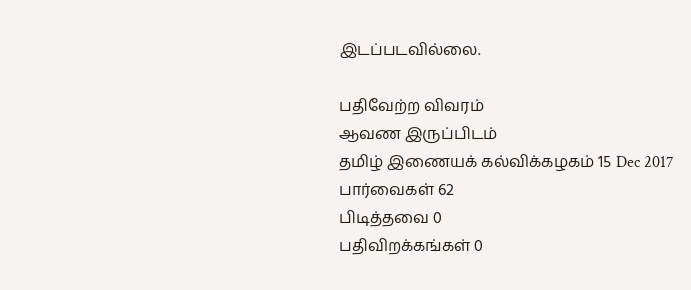இடப்படவில்லை.

பதிவேற்ற விவரம்
ஆவண இருப்பிடம்
தமிழ் இணையக் கல்விக்கழகம் 15 Dec 2017
பார்வைகள் 62
பிடித்தவை 0
பதிவிறக்கங்கள் 0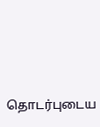தொடர்புடைய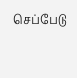செப்பேடு